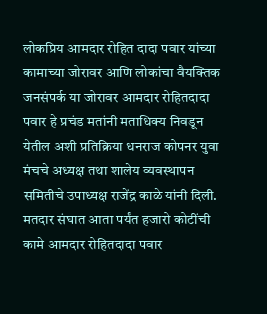लोकप्रिय आमदार रोहित दादा पवार यांच्या कामाच्या जोरावर आणि लोकांचा वैयक्तिक जनसंपर्क या जोरावर आमदार रोहितदादा पवार हे प्रचंड मतांनी मताधिक्य निवडून येतील अशी प्रतिक्रिया धनराज कोपनर युवा मंचचे अध्यक्ष तथा शालेय व्यवस्थापन समितीचे उपाध्यक्ष राजेंद्र काळे यांनी दिली. मतदार संघात आता पर्यंत हजारो कोटींची कामे आमदार रोहितदादा पवार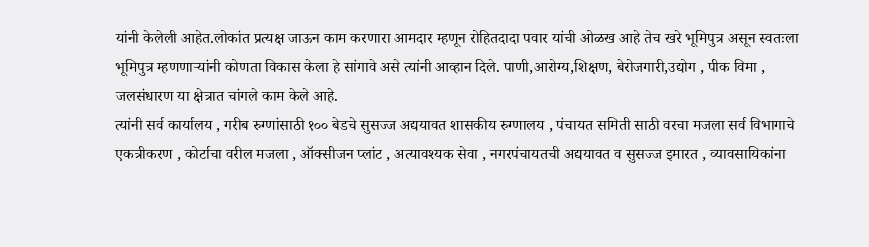यांनी केलेली आहेत.लोकांत प्रत्यक्ष जाऊन काम करणारा आमदार म्हणून रोहितदादा पवार यांची ओळख आहे तेच खरे भूमिपुत्र असून स्वतःला भूमिपुत्र म्हणणाऱ्यांनी कोणता विकास केला हे सांगावे असे त्यांनी आव्हान दिले. पाणी,आरोग्य,शिक्षण, बेरोजगारी,उद्योग , पीक विमा , जलसंधारण या क्षेत्रात चांगले काम केले आहे.
त्यांनी सर्व कार्यालय , गरीब रुग्णांसाठी १०० बेडचे सुसज्ज अद्ययावत शासकीय रुग्णालय , पंचायत समिती साठी वरचा मजला सर्व विभागाचे एकत्रीकरण , कोर्टाचा वरील मजला , ऑक्सीजन प्लांट , अत्यावश्यक सेवा , नगरपंचायतची अद्ययावत व सुसज्ज इमारत , व्यावसायिकांना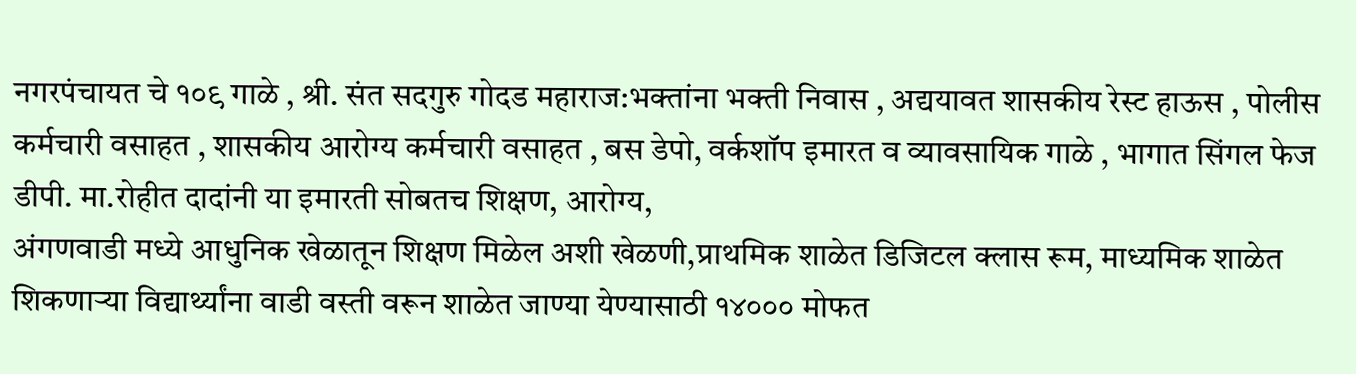नगरपंचायत चे १०९ गाळे , श्री. संत सदगुरु गोदड महाराज:भक्तांना भक्ती निवास , अद्ययावत शासकीय रेस्ट हाऊस , पोलीस कर्मचारी वसाहत , शासकीय आरोग्य कर्मचारी वसाहत , बस डेपो, वर्कशॉप इमारत व व्यावसायिक गाळे , भागात सिंगल फेज डीपी. मा.रोहीत दादांनी या इमारती सोबतच शिक्षण, आरोग्य,
अंगणवाडी मध्ये आधुनिक खेळातून शिक्षण मिळेल अशी खेळणी,प्राथमिक शाळेत डिजिटल क्लास रूम, माध्यमिक शाळेत शिकणाऱ्या विद्यार्थ्यांना वाडी वस्ती वरून शाळेत जाण्या येण्यासाठी १४००० मोफत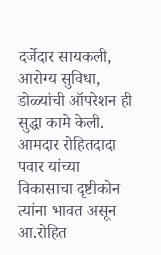दर्जेदार सायकली, आरोग्य सुविधा, डोळ्यांची ऑपरेशन ही सुद्धा कामे केली.
आमदार रोहितदादा पवार यांच्या विकासाचा दृष्टीकोन त्यांना भावत असून आ.रोहित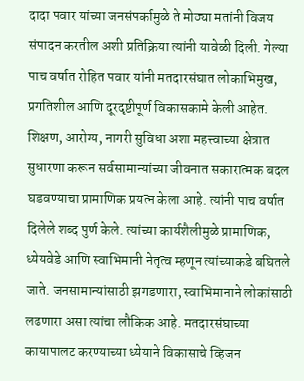दादा पवार यांच्या जनसंपर्कामुळे ते मोठ्या मतांनी विजय संपादन करतील अशी प्रतिक्रिया त्यांनी यावेळी दिली. गेल्या पाच वर्षात रोहित पवार यांनी मतदारसंघात लोकाभिमुख, प्रगतिशील आणि दूरदृष्टीपूर्ण विकासकामे केली आहेत. शिक्षण, आरोग्य, नागरी सुविधा अशा महत्त्वाच्या क्षेत्रात सुधारणा करून सर्वसामान्यांच्या जीवनात सकारात्मक बदल घडवण्याचा प्रामाणिक प्रयत्न केला आहे. त्यांनी पाच वर्षात दिलेले शब्द पुर्ण केले. त्यांच्या कार्यशैलीमुळे प्रामाणिक, ध्येयवेडे आणि स्वाभिमानी नेतृत्व म्हणून त्यांच्याकडे बघितले जाते. जनसामान्यांसाठी झगडणारा, स्वाभिमानाने लोकांसाठी लढणारा असा त्यांचा लौकिक आहे. मतदारसंघाच्या कायापालट करण्याच्या ध्येयाने विकासाचे व्हिजन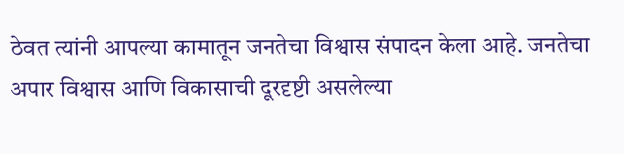ठेवत त्यांनी आपल्या कामातून जनतेचा विश्वास संपादन केला आहे. जनतेचा अपार विश्वास आणि विकासाची दूरदृष्टी असलेल्या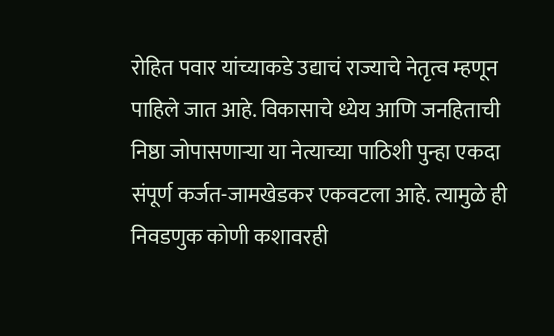रोहित पवार यांच्याकडे उद्याचं राज्याचे नेतृत्व म्हणून पाहिले जात आहे. विकासाचे ध्येय आणि जनहिताची निष्ठा जोपासणाऱ्या या नेत्याच्या पाठिशी पुन्हा एकदा संपूर्ण कर्जत-जामखेडकर एकवटला आहे. त्यामुळे ही निवडणुक कोणी कशावरही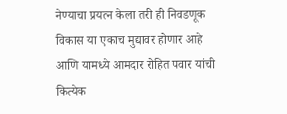नेण्याचा प्रयत्न केला तरी ही निवडणूक विकास या एकाच मुद्यावर होणार आहे आणि यामध्ये आमदार रोहित पवार यांची कित्येक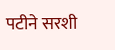पटीने सरशी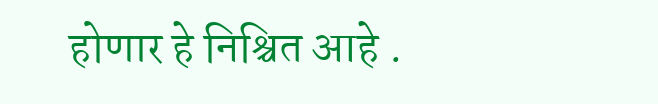होणार हे निश्चित आहे .